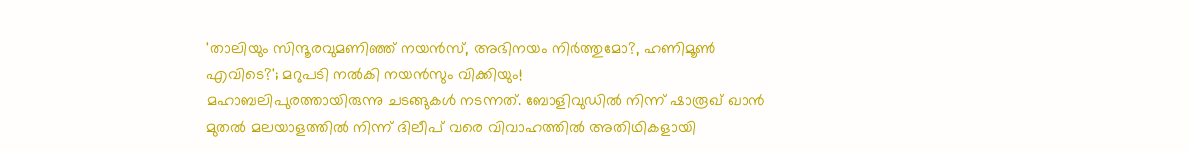'താലിയും സിന്ദൂരവുമണിഞ്ഞ് നയൻസ്, അഭിനയം നിർത്തുമോ?, ഹണിമൂൺ എവിടെ?'; മറുപടി നൽകി നയൻസും വിക്കിയും!
മഹാബലിപുരത്തായിരുന്നു ചടങ്ങുകൾ നടന്നത്. ബോളിവുഡിൽ നിന്ന് ഷാരൂഖ് ഖാൻ മുതൽ മലയാളത്തിൽ നിന്ന് ദിലീപ് വരെ വിവാഹത്തിൽ അതിഥികളായി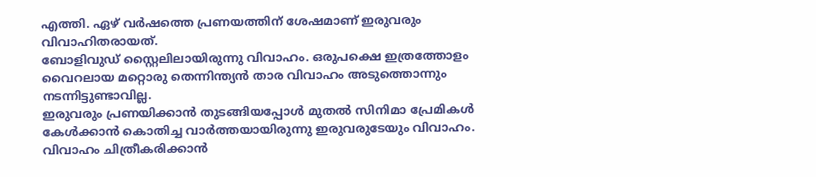എത്തി. ഏഴ് വർഷത്തെ പ്രണയത്തിന് ശേഷമാണ് ഇരുവരും വിവാഹിതരായത്.
ബോളിവുഡ് സ്റ്റൈലിലായിരുന്നു വിവാഹം. ഒരുപക്ഷെ ഇത്രത്തോളം വൈറലായ മറ്റൊരു തെന്നിന്ത്യൻ താര വിവാഹം അടുത്തൊന്നും നടന്നിട്ടുണ്ടാവില്ല.
ഇരുവരും പ്രണയിക്കാൻ തുടങ്ങിയപ്പോൾ മുതൽ സിനിമാ പ്രേമികൾ കേൾക്കാൻ കൊതിച്ച വാർത്തയായിരുന്നു ഇരുവരുടേയും വിവാഹം.
വിവാഹം ചിത്രീകരിക്കാൻ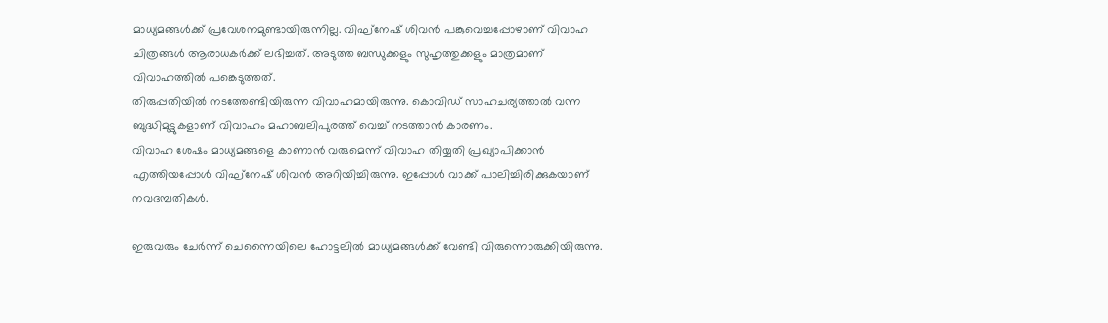മാധ്യമങ്ങൾക്ക് പ്രവേശനമുണ്ടായിരുന്നില്ല. വിഘ്നേഷ് ശിവൻ പങ്കുവെച്ചപ്പോഴാണ് വിവാഹ ചിത്രങ്ങൾ ആരാധകർക്ക് ലഭിച്ചത്. അടുത്ത ബന്ധുക്കളും സുഹൃത്തുക്കളും മാത്രമാണ് വിവാഹത്തിൽ പങ്കെടുത്തത്.
തിരുപ്പതിയിൽ നടത്തേണ്ടിയിരുന്ന വിവാഹമായിരുന്നു. കൊവിഡ് സാഹചര്യത്താൽ വന്ന ബുദ്ധിമുട്ടുകളാണ് വിവാഹം മഹാബലിപുരത്ത് വെച്ച് നടത്താൻ കാരണം.
വിവാഹ ശേഷം മാധ്യമങ്ങളെ കാണാൻ വരുമെന്ന് വിവാഹ തിയ്യതി പ്രഖ്യാപിക്കാൻ എത്തിയപ്പോൾ വിഘ്നേഷ് ശിവൻ അറിയിച്ചിരുന്നു. ഇപ്പോൾ വാക്ക് പാലിച്ചിരിക്കുകയാണ് നവദമ്പതികൾ.

ഇരുവരും ചേർന്ന് ചെന്നൈയിലെ ഹോട്ടലിൽ മാധ്യമങ്ങൾക്ക് വേണ്ടി വിരുന്നൊരുക്കിയിരുന്നു.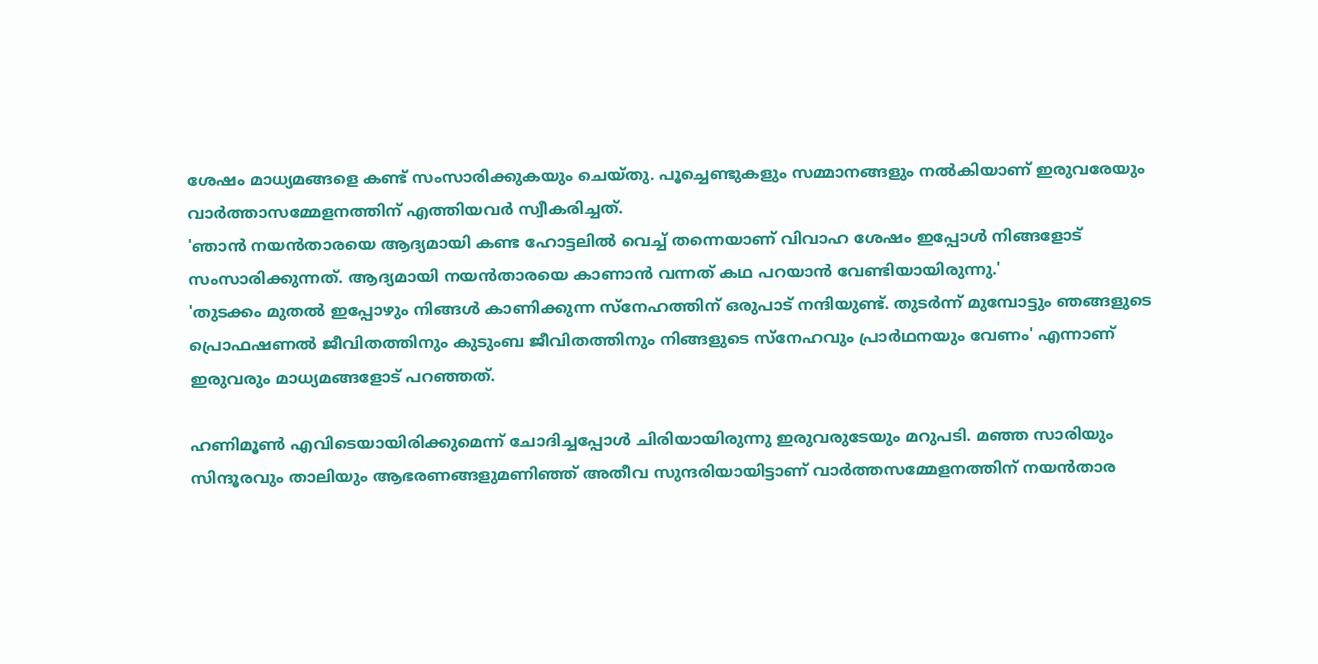ശേഷം മാധ്യമങ്ങളെ കണ്ട് സംസാരിക്കുകയും ചെയ്തു. പൂച്ചെണ്ടുകളും സമ്മാനങ്ങളും നൽകിയാണ് ഇരുവരേയും വാർത്താസമ്മേളനത്തിന് എത്തിയവർ സ്വീകരിച്ചത്.
'ഞാൻ നയൻതാരയെ ആദ്യമായി കണ്ട ഹോട്ടലിൽ വെച്ച് തന്നെയാണ് വിവാഹ ശേഷം ഇപ്പോൾ നിങ്ങളോട് സംസാരിക്കുന്നത്. ആദ്യമായി നയൻതാരയെ കാണാൻ വന്നത് കഥ പറയാൻ വേണ്ടിയായിരുന്നു.'
'തുടക്കം മുതൽ ഇപ്പോഴും നിങ്ങൾ കാണിക്കുന്ന സ്നേഹത്തിന് ഒരുപാട് നന്ദിയുണ്ട്. തുടർന്ന് മുമ്പോട്ടും ഞങ്ങളുടെ പ്രൊഫഷണൽ ജീവിതത്തിനും കുടുംബ ജീവിതത്തിനും നിങ്ങളുടെ സ്നേഹവും പ്രാർഥനയും വേണം' എന്നാണ് ഇരുവരും മാധ്യമങ്ങളോട് പറഞ്ഞത്.

ഹണിമൂൺ എവിടെയായിരിക്കുമെന്ന് ചോദിച്ചപ്പോൾ ചിരിയായിരുന്നു ഇരുവരുടേയും മറുപടി. മഞ്ഞ സാരിയും സിന്ദൂരവും താലിയും ആഭരണങ്ങളുമണിഞ്ഞ് അതീവ സുന്ദരിയായിട്ടാണ് വാർത്തസമ്മേളനത്തിന് നയൻതാര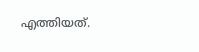എത്തിയത്.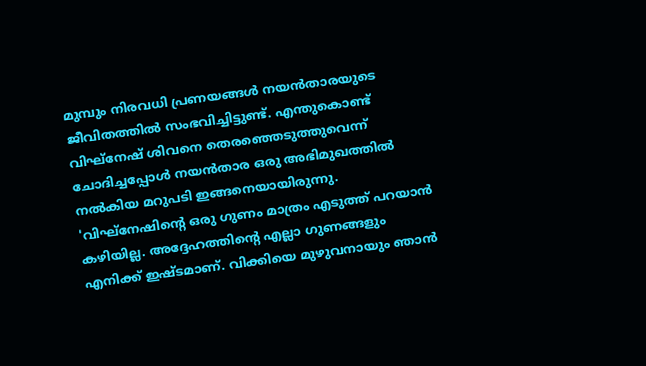മുമ്പും നിരവധി പ്രണയങ്ങൾ നയൻതാരയുടെ ജീവിതത്തിൽ സംഭവിച്ചിട്ടുണ്ട്. എന്തുകൊണ്ട് വിഘ്നേഷ് ശിവനെ തെരഞ്ഞെടുത്തുവെന്ന് ചോദിച്ചപ്പോൾ നയൻതാര ഒരു അഭിമുഖത്തിൽ നൽകിയ മറുപടി ഇങ്ങനെയായിരുന്നു.
'വിഘ്നേഷിന്റെ ഒരു ഗുണം മാത്രം എടുത്ത് പറയാൻ കഴിയില്ല. അദ്ദേഹത്തിന്റെ എല്ലാ ഗുണങ്ങളും എനിക്ക് ഇഷ്ടമാണ്. വിക്കിയെ മുഴുവനായും ഞാൻ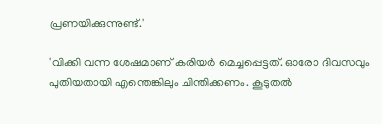പ്രണയിക്കുന്നുണ്ട്.'

'വിക്കി വന്ന ശേഷമാണ് കരിയർ മെച്ചപ്പെട്ടത്. ഓരോ ദിവസവും പുതിയതായി എന്തെങ്കിലും ചിന്തിക്കണം. കൂടുതൽ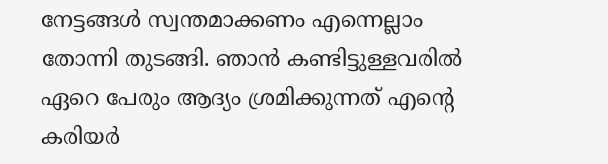നേട്ടങ്ങൾ സ്വന്തമാക്കണം എന്നെല്ലാം തോന്നി തുടങ്ങി. ഞാൻ കണ്ടിട്ടുള്ളവരിൽ ഏറെ പേരും ആദ്യം ശ്രമിക്കുന്നത് എന്റെ കരിയർ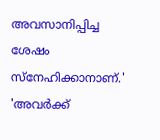അവസാനിപ്പിച്ച ശേഷം സ്നേഹിക്കാനാണ്.'
'അവർക്ക്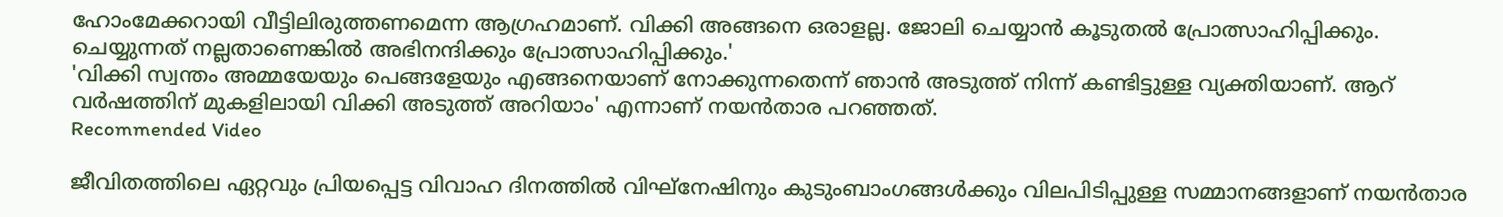ഹോംമേക്കറായി വീട്ടിലിരുത്തണമെന്ന ആഗ്രഹമാണ്. വിക്കി അങ്ങനെ ഒരാളല്ല. ജോലി ചെയ്യാൻ കൂടുതൽ പ്രോത്സാഹിപ്പിക്കും. ചെയ്യുന്നത് നല്ലതാണെങ്കിൽ അഭിനന്ദിക്കും പ്രോത്സാഹിപ്പിക്കും.'
'വിക്കി സ്വന്തം അമ്മയേയും പെങ്ങളേയും എങ്ങനെയാണ് നോക്കുന്നതെന്ന് ഞാൻ അടുത്ത് നിന്ന് കണ്ടിട്ടുള്ള വ്യക്തിയാണ്. ആറ് വർഷത്തിന് മുകളിലായി വിക്കി അടുത്ത് അറിയാം' എന്നാണ് നയൻതാര പറഞ്ഞത്.
Recommended Video

ജീവിതത്തിലെ ഏറ്റവും പ്രിയപ്പെട്ട വിവാഹ ദിനത്തിൽ വിഘ്നേഷിനും കുടുംബാംഗങ്ങൾക്കും വിലപിടിപ്പുള്ള സമ്മാനങ്ങളാണ് നയൻതാര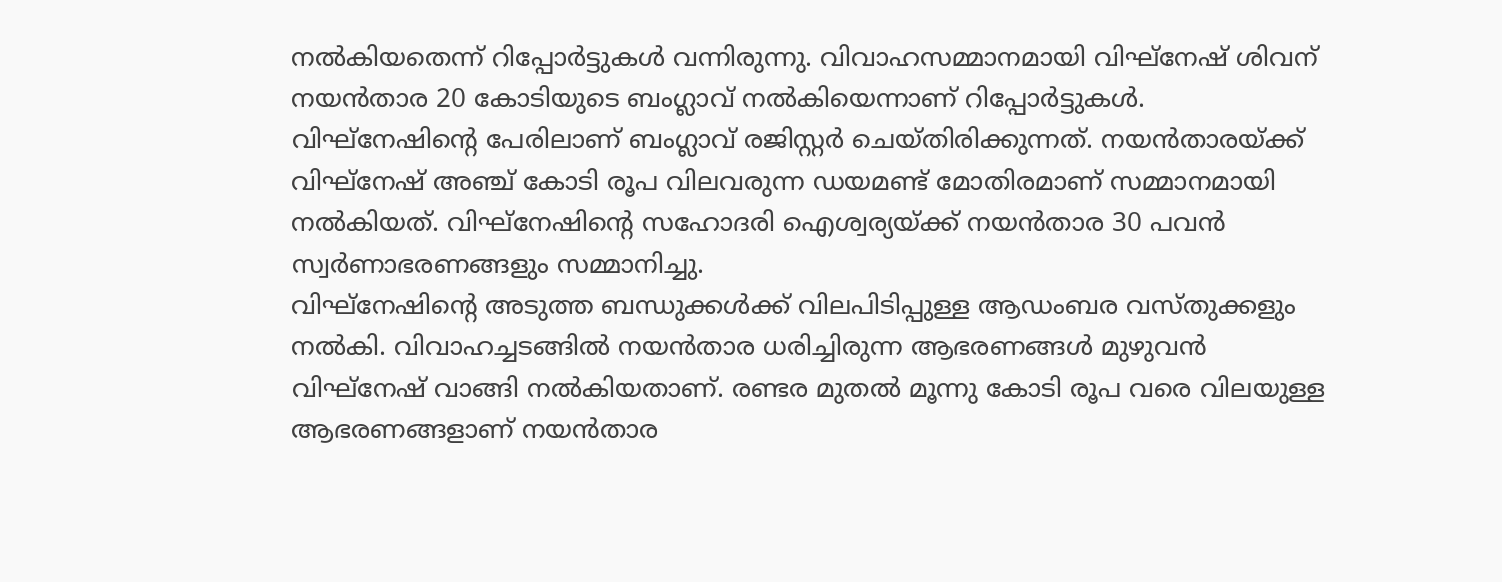നൽകിയതെന്ന് റിപ്പോർട്ടുകൾ വന്നിരുന്നു. വിവാഹസമ്മാനമായി വിഘ്നേഷ് ശിവന് നയൻതാര 20 കോടിയുടെ ബംഗ്ലാവ് നൽകിയെന്നാണ് റിപ്പോർട്ടുകൾ.
വിഘ്നേഷിന്റെ പേരിലാണ് ബംഗ്ലാവ് രജിസ്റ്റർ ചെയ്തിരിക്കുന്നത്. നയൻതാരയ്ക്ക് വിഘ്നേഷ് അഞ്ച് കോടി രൂപ വിലവരുന്ന ഡയമണ്ട് മോതിരമാണ് സമ്മാനമായി നൽകിയത്. വിഘ്നേഷിന്റെ സഹോദരി ഐശ്വര്യയ്ക്ക് നയൻതാര 30 പവൻ സ്വർണാഭരണങ്ങളും സമ്മാനിച്ചു.
വിഘ്നേഷിന്റെ അടുത്ത ബന്ധുക്കൾക്ക് വിലപിടിപ്പുള്ള ആഡംബര വസ്തുക്കളും നൽകി. വിവാഹച്ചടങ്ങിൽ നയൻതാര ധരിച്ചിരുന്ന ആഭരണങ്ങൾ മുഴുവൻ വിഘ്നേഷ് വാങ്ങി നൽകിയതാണ്. രണ്ടര മുതൽ മൂന്നു കോടി രൂപ വരെ വിലയുള്ള ആഭരണങ്ങളാണ് നയൻതാര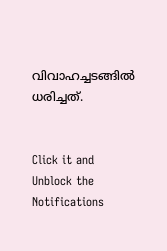വിവാഹച്ചടങ്ങിൽ ധരിച്ചത്.


Click it and Unblock the Notifications